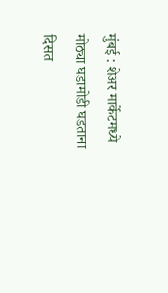मुंबई : शेअर मार्केटमध्ये मोठ्या घडामोडी घडताना दिसत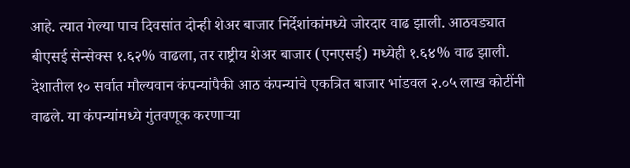आहे. त्यात गेल्या पाच दिवसांत दोन्ही शेअर बाजार निर्देशांकांमध्ये जोरदार वाढ झाली. आठवड्यात बीएसई सेन्सेक्स १.६२% वाढला, तर राष्ट्रीय शेअर बाजार (एनएसई) मध्येही १.६४% वाढ झाली. देशातील १० सर्वात मौल्यवान कंपन्यांपैकी आठ कंपन्यांचे एकत्रित बाजार भांडवल २.०५ लाख कोटींनी वाढले. या कंपन्यांमध्ये गुंतवणूक करणाऱ्या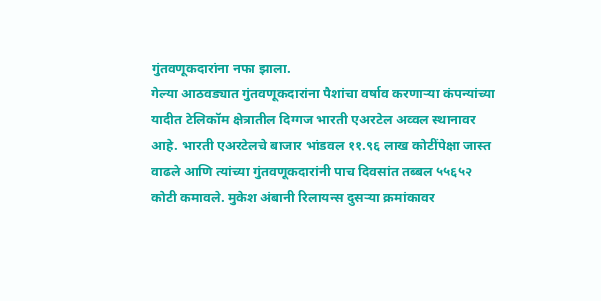गुंतवणूकदारांना नफा झाला.
गेल्या आठवड्यात गुंतवणूकदारांना पैशांचा वर्षाव करणाऱ्या कंपन्यांच्या यादीत टेलिकॉम क्षेत्रातील दिग्गज भारती एअरटेल अव्वल स्थानावर आहे. भारती एअरटेलचे बाजार भांडवल ११.९६ लाख कोटींपेक्षा जास्त वाढले आणि त्यांच्या गुंतवणूकदारांनी पाच दिवसांत तब्बल ५५६५२ कोटी कमावले. मुकेश अंबानी रिलायन्स दुसऱ्या क्रमांकावर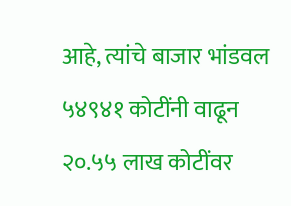आहे, त्यांचे बाजार भांडवल ५४९४१ कोटींनी वाढून २०.५५ लाख कोटींवर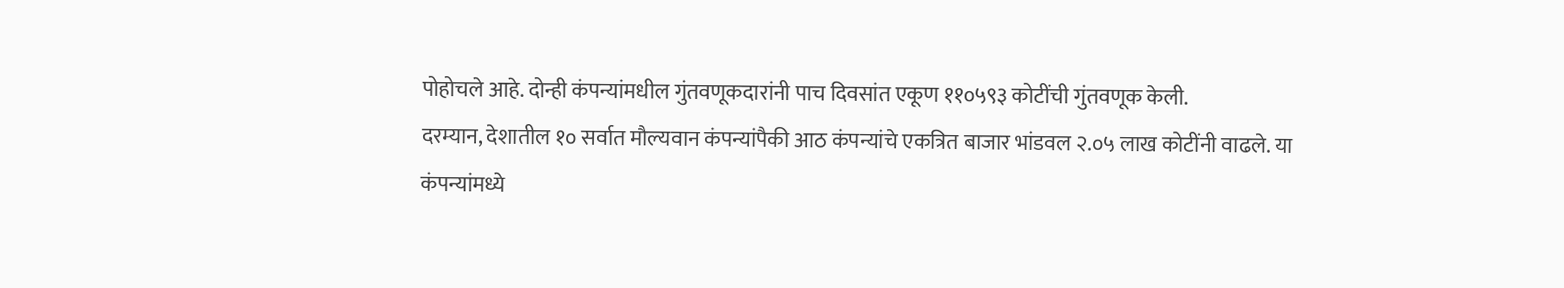पोहोचले आहे. दोन्ही कंपन्यांमधील गुंतवणूकदारांनी पाच दिवसांत एकूण ११०५९३ कोटींची गुंतवणूक केली.
दरम्यान, देशातील १० सर्वात मौल्यवान कंपन्यांपैकी आठ कंपन्यांचे एकत्रित बाजार भांडवल २.०५ लाख कोटींनी वाढले. या कंपन्यांमध्ये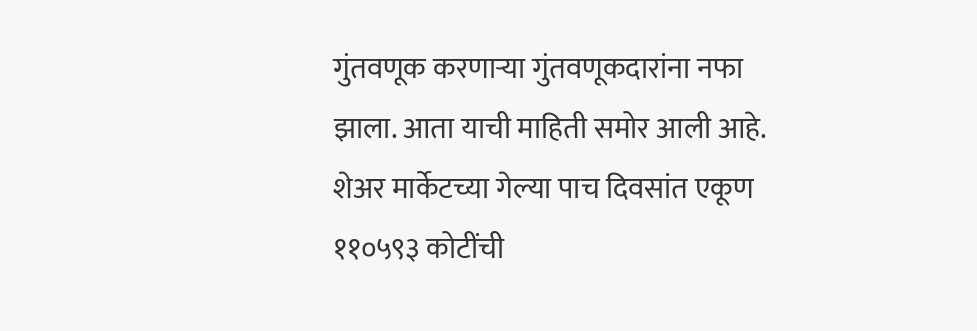गुंतवणूक करणाऱ्या गुंतवणूकदारांना नफा झाला. आता याची माहिती समोर आली आहे. शेअर मार्केटच्या गेल्या पाच दिवसांत एकूण ११०५९३ कोटींची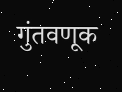गुंतवणूक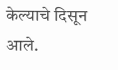केल्याचे दिसून आले.